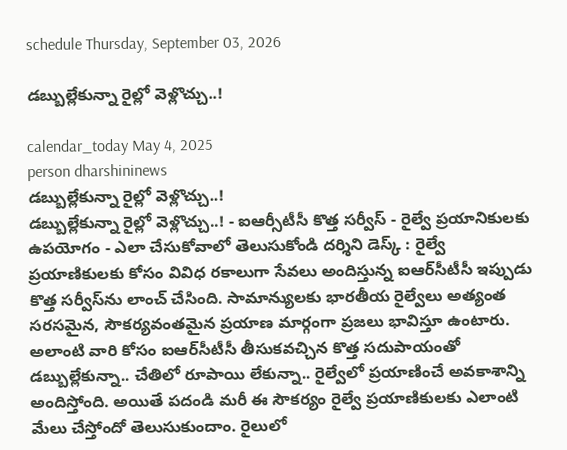schedule Thursday, September 03, 2026

డబ్బుల్లేకున్నా రైల్లో వెళ్లొచ్చు..!

calendar_today May 4, 2025
person dharshininews
డబ్బుల్లేకున్నా రైల్లో వెళ్లొచ్చు..!
డబ్బుల్లేకున్నా రైల్లో వెళ్లొచ్చు..! - ఐఆర్సీటీసీ కొత్త సర్వీస్ - రైల్వే ప్రయానికులకు ఉపయోగం - ఎలా చేసుకోవాలో తెలుసుకోండి దర్శిని డెస్క్ : రైల్వే ప్రయాణికులకు కోసం వివిధ రకాలుగా సేవలు అందిస్తున్న ఐఆర్‌సీటీసీ ఇప్పుడు కొత్త సర్వీస్‌ను లాంచ్ చేసింది. సామాన్యులకు భారతీయ రైల్వేలు అత్యంత సరసమైన, సౌకర్యవంతమైన ప్రయాణ మార్గంగా ప్రజలు భావిస్తూ ఉంటారు. అలాంటి వారి కోసం ఐఆర్‌సీటీసీ తీసుకవచ్చిన కొత్త సదుపాయంతో డబ్బుల్లేకున్నా.. చేతిలో రూపాయి లేకున్నా.. రైల్వేలో ప్రయాణించే అవకాశాన్ని అందిస్తోంది. అయితే పదండి మరీ ఈ సౌకర్యం రైల్వే ప్రయాణికులకు ఎలాంటి మేలు చేస్తోందో తెలుసుకుందాం. రైలులో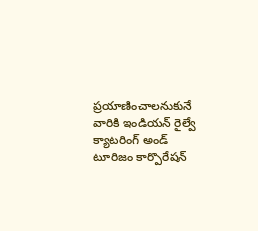ప్రయాణించాలనుకునే వారికి ఇండియన్ రైల్వే క్యాటరింగ్ అండ్ టూరిజం కార్పొరేషన్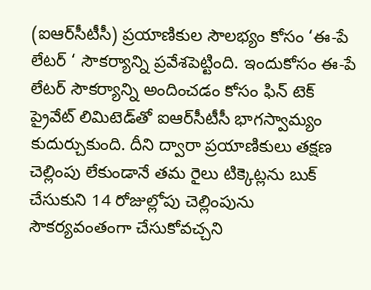(ఐఆర్‌సీటీసీ) ప్రయాణికుల సౌలభ్యం కోసం ‘ఈ-పే లేటర్ ‘ సౌకర్యాన్ని ప్రవేశపెట్టింది. ఇందుకోసం ఈ-పే లేటర్ సౌకర్యాన్ని అందించడం కోసం ఫిన్ టెక్ ప్రైవేట్ లిమిటెడ్‌తో ఐఆర్‌సీటీసీ భాగస్వామ్యం కుదుర్చుకుంది. దీని ద్వారా ప్రయాణికులు తక్షణ చెల్లింపు లేకుండానే తమ రైలు టిక్కెట్లను బుక్ చేసుకుని 14 రోజుల్లోపు చెల్లింపును సౌకర్యవంతంగా చేసుకోవచ్చని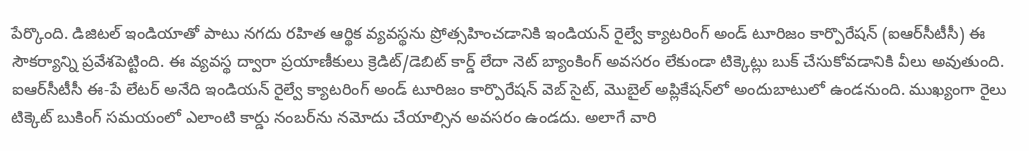పేర్కొంది. డిజిటల్ ఇండియాతో పాటు నగదు రహిత ఆర్థిక వ్యవస్థను ప్రోత్సహించడానికి ఇండియన్ రైల్వే క్యాటరింగ్ అండ్ టూరిజం కార్పొరేషన్ (ఐఆర్‌సీటీసీ) ఈ సౌకర్యాన్ని ప్రవేశపెట్టింది. ఈ వ్యవస్థ ద్వారా ప్రయాణీకులు క్రెడిట్/డెబిట్ కార్డ్ లేదా నెట్ బ్యాంకింగ్ అవసరం లేకుండా టిక్కెట్లు బుక్ చేసుకోవడానికి వీలు అవుతుంది. ఐఆర్‌సీటీసీ ఈ-పే లేటర్ అనేది ఇండియన్ రైల్వే క్యాటరింగ్ అండ్ టూరిజం కార్పొరేషన్ వెబ్ సైట్, మొబైల్ అప్లికేషన్‌లో అందుబాటులో ఉండనుంది. ముఖ్యంగా రైలు టిక్కెట్ బుకింగ్ సమయంలో ఎలాంటి కార్డు నంబర్‌ను నమోదు చేయాల్సిన అవసరం ఉండదు. అలాగే వారి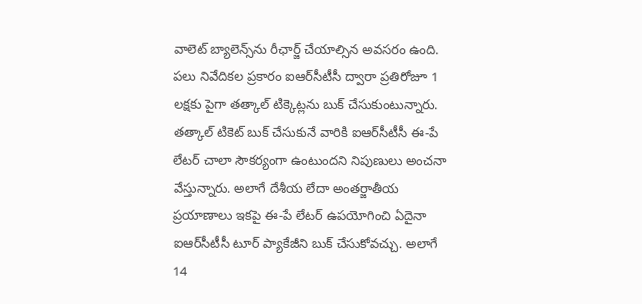వాలెట్ బ్యాలెన్స్‌ను రీఛార్జ్ చేయాల్సిన అవసరం ఉంది. పలు నివేదికల ప్రకారం ఐఆర్‌సీటీసీ ద్వారా ప్రతిరోజూ 1 లక్షకు పైగా తత్కాల్ టిక్కెట్లను బుక్ చేసుకుంటున్నారు. తత్కాల్ టికెట్ బుక్ చేసుకునే వారికి ఐఆర్‌సీటీసీ ఈ-పే లేటర్ చాలా సౌకర్యంగా ఉంటుందని నిపుణులు అంచనా వేస్తున్నారు. అలాగే దేశీయ లేదా అంతర్జాతీయ ప్రయాణాలు ఇకపై ఈ-పే లేటర్ ఉపయోగించి ఏదైనా ఐఆర్‌సీటీసీ టూర్ ప్యాకేజీని బుక్ చేసుకోవచ్చు. అలాగే 14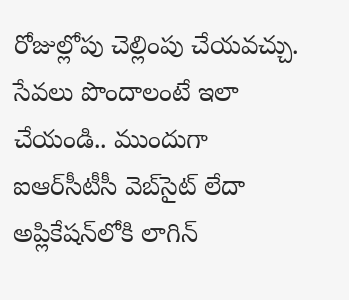రోజుల్లోపు చెల్లింపు చేయవచ్చు. సేవలు పొందాలంటే ఇలా చేయండి.. ముందుగా ఐఆర్‌సీటీసీ వెబ్‌సైట్ లేదా అప్లికేషన్‌లోకి లాగిన్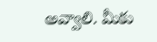అవ్వాలి. మీకు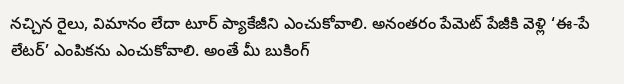నచ్చిన రైలు, విమానం లేదా టూర్ ప్యాకేజీని ఎంచుకోవాలి. అనంతరం పేమెట్ పేజీకి వెళ్లి ‘ఈ-పే లేటర్’ ఎంపికను ఎంచుకోవాలి. అంతే మీ బుకింగ్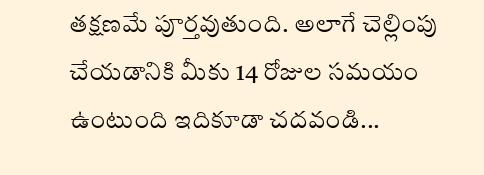తక్షణమే పూర్తవుతుంది. అలాగే చెల్లింపు చేయడానికి మీకు 14 రోజుల సమయం ఉంటుంది ఇదికూడా చదవండి...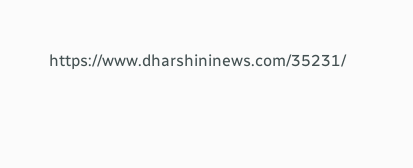https://www.dharshininews.com/35231/